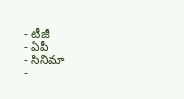- టీజీ
- ఏపీ
- సినిమా
-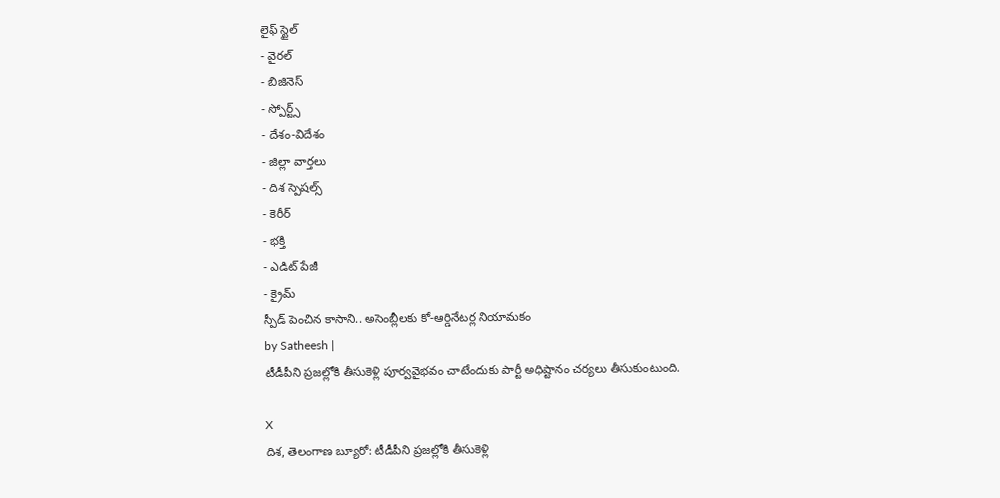లైఫ్ స్టైల్
- వైరల్
- బిజినెస్
- స్పోర్ట్స్
- దేశం-విదేశం
- జిల్లా వార్తలు
- దిశ స్పెషల్స్
- కెరీర్
- భక్తి
- ఎడిట్ పేజీ
- క్రైమ్
స్పీడ్ పెంచిన కాసాని.. అసెంబ్లీలకు కో-ఆర్డినేటర్ల నియామకం
by Satheesh |
టీడీపీని ప్రజల్లోకి తీసుకెళ్లి పూర్వవైభవం చాటేందుకు పార్టీ అధిష్టానం చర్యలు తీసుకుంటుంది.

X
దిశ, తెలంగాణ బ్యూరో: టీడీపీని ప్రజల్లోకి తీసుకెళ్లి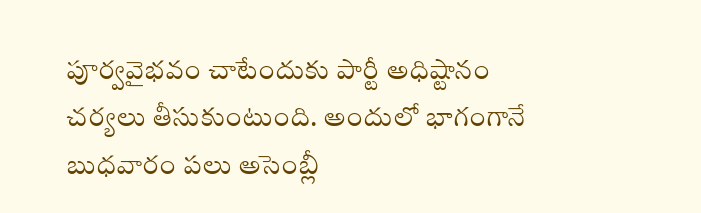పూర్వవైభవం చాటేందుకు పార్టీ అధిష్టానం చర్యలు తీసుకుంటుంది. అందులో భాగంగానే బుధవారం పలు అసెంబ్లీ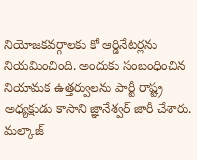నియోజకవర్గాలకు కో ఆర్డినేటర్లను నియమించింది. అందుకు సంబంధించిన నియామక ఉత్తర్వులను పార్టీ రాష్ట్ర అధ్యక్షుడు కాసాని జ్ఞానేశ్వర్ జారీ చేశారు. మల్కాజ్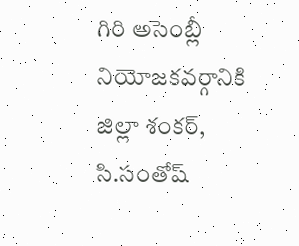గిరి అసెంబ్లీ నియోజకవర్గానికి జిల్లా శంకర్, సి.సంతోష్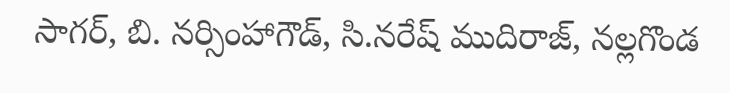సాగర్, బి. నర్సింహాగౌడ్, సి.నరేష్ ముదిరాజ్, నల్లగొండ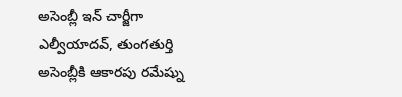అసెంబ్లీ ఇన్ చార్జీగా ఎల్వీయాదవ్, తుంగతుర్తి అసెంబ్లీకి ఆకారపు రమేష్ను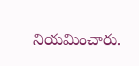నియమించారు.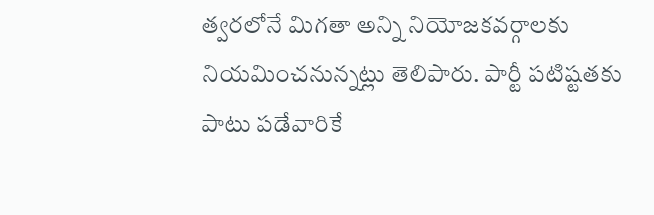త్వరలోనే మిగతా అన్ని నియోజకవర్గాలకు నియమించనున్నట్లు తెలిపారు. పార్టీ పటిష్టతకు పాటు పడేవారికే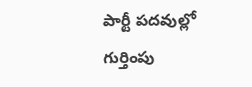పార్టీ పదవుల్లో గుర్తింపు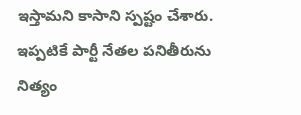ఇస్తామని కాసాని స్పష్టం చేశారు. ఇప్పటికే పార్టీ నేతల పనితీరును నిత్యం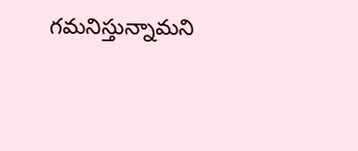గమనిస్తున్నామని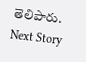తెలిపారు.
Next Story